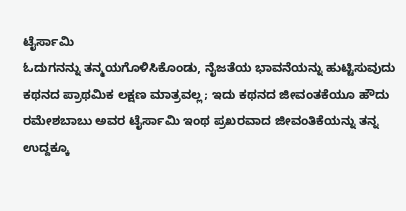ಟೈರ್ಸಾಮಿ
ಓದುಗನನ್ನು ತನ್ಮಯಗೊಳಿಸಿಕೊಂಡು, ನೈಜತೆಯ ಭಾವನೆಯನ್ನು ಹುಟ್ಟಿಸುವುದು ಕಥನದ ಪ್ರಾಥಮಿಕ ಲಕ್ಷಣ ಮಾತ್ರವಲ್ಲ; ಇದು ಕಥನದ ಜೀವಂತಕೆಯೂ ಹೌದು ರಮೇಶಬಾಬು ಅವರ ಟೈರ್ಸಾಮಿ ಇಂಥ ಪ್ರಖರವಾದ ಜೀವಂತಿಕೆಯನ್ನು ತನ್ನ ಉದ್ದಕ್ಕೂ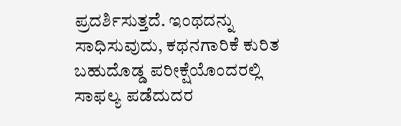ಪ್ರದರ್ಶಿಸುತ್ತದೆ. ಇಂಥದನ್ನು ಸಾಧಿಸುವುದು, ಕಥನಗಾರಿಕೆ ಕುರಿತ ಬಹುದೊಡ್ಡ ಪರೀಕ್ಷೆಯೊಂದರಲ್ಲಿ ಸಾಫಲ್ಯ ಪಡೆದುದರ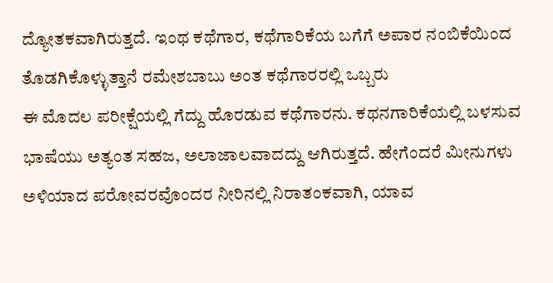ದ್ಯೋತಕವಾಗಿರುತ್ತದೆ. ಇಂಥ ಕಥೆಗಾರ, ಕಥೆಗಾರಿಕೆಯ ಬಗೆಗೆ ಅಪಾರ ನಂಬಿಕೆಯಿಂದ ತೊಡಗಿಕೊಳ್ಳುತ್ತಾನೆ ರಮೇಶಬಾಬು ಅಂತ ಕಥೆಗಾರರಲ್ಲಿ ಒಬ್ಬರು
ಈ ಮೊದಲ ಪರೀಕ್ಷೆಯಲ್ಲಿ ಗೆದ್ದು ಹೊರಡುವ ಕಥೆಗಾರನು. ಕಥನಗಾರಿಕೆಯಲ್ಲಿ ಬಳಸುವ ಭಾಷೆಯು ಅತ್ಯಂತ ಸಹಜ, ಅಲಾಜಾಲವಾದದ್ದು ಆಗಿರುತ್ತದೆ. ಹೇಗೆಂದರೆ ಮೀನುಗಳು ಅಳಿಯಾದ ಪರೋವರವೊಂದರ ನೀರಿನಲ್ಲಿ ನಿರಾತಂಕವಾಗಿ, ಯಾವ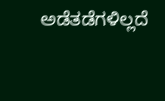ಅಡೆತಡೆಗಳಿಲ್ಲದೆ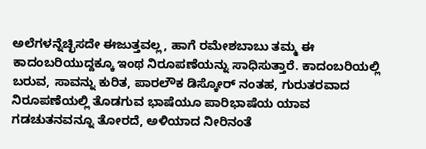ಅಲೆಗಳನ್ನೆಚ್ಛಿಸದೇ ಈಜುತ್ತವಲ್ಲ, ಹಾಗೆ ರಮೇಶಬಾಬು ತಮ್ಮ ಈ ಕಾದಂಬರಿಯುದ್ದಕ್ಕೂ ಇಂಥ ನಿರೂಪಣೆಯನ್ನು ಸಾಧಿಸುತ್ತಾರೆ. ಕಾದಂಬರಿಯಲ್ಲಿ ಬರುವ, ಸಾವನ್ನು ಕುರಿತ, ಪಾರಲೌಕ ಡಿಸ್ಕೋರ್ ನಂತಹ, ಗುರುತರವಾದ ನಿರೂಪಣೆಯಲ್ಲಿ ತೊಡಗುವ ಭಾಷೆಯೂ ಪಾರಿಭಾಷೆಯ ಯಾವ ಗಡಚುತನವನ್ನೂ ತೋರದೆ, ಅಳಿಯಾದ ನೀರಿನಂತೆ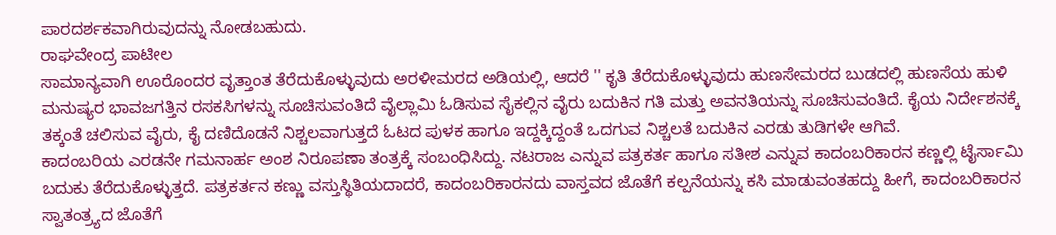ಪಾರದರ್ಶಕವಾಗಿರುವುದನ್ನು ನೋಡಬಹುದು.
ರಾಘವೇಂದ್ರ ಪಾಟೀಲ
ಸಾಮಾನ್ಯವಾಗಿ ಊರೊಂದರ ವೃತ್ತಾಂತ ತೆರೆದುಕೊಳ್ಳುವುದು ಅರಳೀಮರದ ಅಡಿಯಲ್ಲಿ, ಆದರೆ '' ಕೃತಿ ತೆರೆದುಕೊಳ್ಳುವುದು ಹುಣಸೇಮರದ ಬುಡದಲ್ಲಿ ಹುಣಸೆಯ ಹುಳಿ ಮನುಷ್ಯರ ಭಾವಜಗತ್ತಿನ ರಸಕಸಿಗಳನ್ನು ಸೂಚಿಸುವಂತಿದೆ ವೈಲ್ಲಾಮಿ ಓಡಿಸುವ ಸೈಕಲ್ಲಿನ ವೈರು ಬದುಕಿನ ಗತಿ ಮತ್ತು ಅವನತಿಯನ್ನು ಸೂಚಿಸುವಂತಿದೆ. ಕೈಯ ನಿರ್ದೇಶನಕ್ಕೆ ತಕ್ಕಂತೆ ಚಲಿಸುವ ವೈರು, ಕೈ ದಣಿದೊಡನೆ ನಿಶ್ಚಲವಾಗುತ್ತದೆ ಓಟದ ಪುಳಕ ಹಾಗೂ ಇದ್ದಕ್ಕಿದ್ದಂತೆ ಒದಗುವ ನಿಶ್ಚಲತೆ ಬದುಕಿನ ಎರಡು ತುಡಿಗಳೇ ಆಗಿವೆ.
ಕಾದಂಬರಿಯ ಎರಡನೇ ಗಮನಾರ್ಹ ಅಂಶ ನಿರೂಪಣಾ ತಂತ್ರಕ್ಕೆ ಸಂಬಂಧಿಸಿದ್ದು. ನಟರಾಜ ಎನ್ನುವ ಪತ್ರಕರ್ತ ಹಾಗೂ ಸತೀಶ ಎನ್ನುವ ಕಾದಂಬರಿಕಾರನ ಕಣ್ಣಲ್ಲಿ ಟೈರ್ಸಾಮಿ ಬದುಕು ತೆರೆದುಕೊಳ್ಳುತ್ತದೆ. ಪತ್ರಕರ್ತನ ಕಣ್ಣು ವಸ್ತುಸ್ಥಿತಿಯದಾದರೆ, ಕಾದಂಬರಿಕಾರನದು ವಾಸ್ತವದ ಜೊತೆಗೆ ಕಲ್ಪನೆಯನ್ನು ಕಸಿ ಮಾಡುವಂತಹದ್ದು ಹೀಗೆ, ಕಾದಂಬರಿಕಾರನ ಸ್ವಾತಂತ್ರ್ಯದ ಜೊತೆಗೆ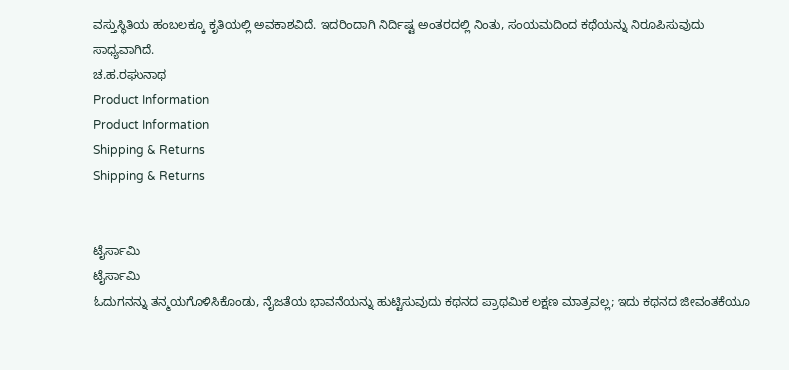ವಸ್ತುಸ್ಥಿತಿಯ ಹಂಬಲಕ್ಕೂ ಕೃತಿಯಲ್ಲಿ ಅವಕಾಶವಿದೆ. ಇದರಿಂದಾಗಿ ನಿರ್ದಿಷ್ಟ ಅಂತರದಲ್ಲಿ ನಿಂತು, ಸಂಯಮದಿಂದ ಕಥೆಯನ್ನು ನಿರೂಪಿಸುವುದು ಸಾಧ್ಯವಾಗಿದೆ.
ಚ.ಹ.ರಘುನಾಥ
Product Information
Product Information
Shipping & Returns
Shipping & Returns


ಟೈರ್ಸಾಮಿ
ಟೈರ್ಸಾಮಿ
ಓದುಗನನ್ನು ತನ್ಮಯಗೊಳಿಸಿಕೊಂಡು, ನೈಜತೆಯ ಭಾವನೆಯನ್ನು ಹುಟ್ಟಿಸುವುದು ಕಥನದ ಪ್ರಾಥಮಿಕ ಲಕ್ಷಣ ಮಾತ್ರವಲ್ಲ; ಇದು ಕಥನದ ಜೀವಂತಕೆಯೂ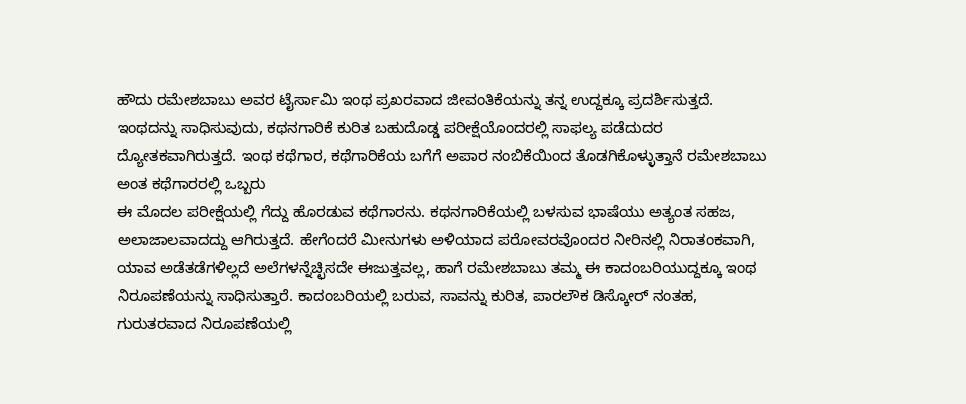ಹೌದು ರಮೇಶಬಾಬು ಅವರ ಟೈರ್ಸಾಮಿ ಇಂಥ ಪ್ರಖರವಾದ ಜೀವಂತಿಕೆಯನ್ನು ತನ್ನ ಉದ್ದಕ್ಕೂ ಪ್ರದರ್ಶಿಸುತ್ತದೆ. ಇಂಥದನ್ನು ಸಾಧಿಸುವುದು, ಕಥನಗಾರಿಕೆ ಕುರಿತ ಬಹುದೊಡ್ಡ ಪರೀಕ್ಷೆಯೊಂದರಲ್ಲಿ ಸಾಫಲ್ಯ ಪಡೆದುದರ ದ್ಯೋತಕವಾಗಿರುತ್ತದೆ. ಇಂಥ ಕಥೆಗಾರ, ಕಥೆಗಾರಿಕೆಯ ಬಗೆಗೆ ಅಪಾರ ನಂಬಿಕೆಯಿಂದ ತೊಡಗಿಕೊಳ್ಳುತ್ತಾನೆ ರಮೇಶಬಾಬು ಅಂತ ಕಥೆಗಾರರಲ್ಲಿ ಒಬ್ಬರು
ಈ ಮೊದಲ ಪರೀಕ್ಷೆಯಲ್ಲಿ ಗೆದ್ದು ಹೊರಡುವ ಕಥೆಗಾರನು. ಕಥನಗಾರಿಕೆಯಲ್ಲಿ ಬಳಸುವ ಭಾಷೆಯು ಅತ್ಯಂತ ಸಹಜ, ಅಲಾಜಾಲವಾದದ್ದು ಆಗಿರುತ್ತದೆ. ಹೇಗೆಂದರೆ ಮೀನುಗಳು ಅಳಿಯಾದ ಪರೋವರವೊಂದರ ನೀರಿನಲ್ಲಿ ನಿರಾತಂಕವಾಗಿ, ಯಾವ ಅಡೆತಡೆಗಳಿಲ್ಲದೆ ಅಲೆಗಳನ್ನೆಚ್ಛಿಸದೇ ಈಜುತ್ತವಲ್ಲ, ಹಾಗೆ ರಮೇಶಬಾಬು ತಮ್ಮ ಈ ಕಾದಂಬರಿಯುದ್ದಕ್ಕೂ ಇಂಥ ನಿರೂಪಣೆಯನ್ನು ಸಾಧಿಸುತ್ತಾರೆ. ಕಾದಂಬರಿಯಲ್ಲಿ ಬರುವ, ಸಾವನ್ನು ಕುರಿತ, ಪಾರಲೌಕ ಡಿಸ್ಕೋರ್ ನಂತಹ, ಗುರುತರವಾದ ನಿರೂಪಣೆಯಲ್ಲಿ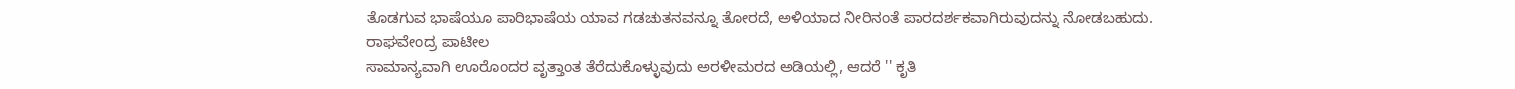ತೊಡಗುವ ಭಾಷೆಯೂ ಪಾರಿಭಾಷೆಯ ಯಾವ ಗಡಚುತನವನ್ನೂ ತೋರದೆ, ಅಳಿಯಾದ ನೀರಿನಂತೆ ಪಾರದರ್ಶಕವಾಗಿರುವುದನ್ನು ನೋಡಬಹುದು.
ರಾಘವೇಂದ್ರ ಪಾಟೀಲ
ಸಾಮಾನ್ಯವಾಗಿ ಊರೊಂದರ ವೃತ್ತಾಂತ ತೆರೆದುಕೊಳ್ಳುವುದು ಅರಳೀಮರದ ಅಡಿಯಲ್ಲಿ, ಆದರೆ '' ಕೃತಿ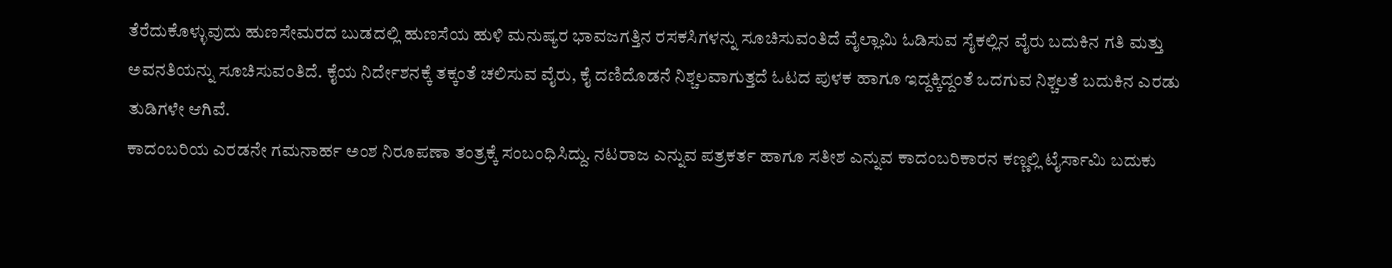ತೆರೆದುಕೊಳ್ಳುವುದು ಹುಣಸೇಮರದ ಬುಡದಲ್ಲಿ ಹುಣಸೆಯ ಹುಳಿ ಮನುಷ್ಯರ ಭಾವಜಗತ್ತಿನ ರಸಕಸಿಗಳನ್ನು ಸೂಚಿಸುವಂತಿದೆ ವೈಲ್ಲಾಮಿ ಓಡಿಸುವ ಸೈಕಲ್ಲಿನ ವೈರು ಬದುಕಿನ ಗತಿ ಮತ್ತು ಅವನತಿಯನ್ನು ಸೂಚಿಸುವಂತಿದೆ. ಕೈಯ ನಿರ್ದೇಶನಕ್ಕೆ ತಕ್ಕಂತೆ ಚಲಿಸುವ ವೈರು, ಕೈ ದಣಿದೊಡನೆ ನಿಶ್ಚಲವಾಗುತ್ತದೆ ಓಟದ ಪುಳಕ ಹಾಗೂ ಇದ್ದಕ್ಕಿದ್ದಂತೆ ಒದಗುವ ನಿಶ್ಚಲತೆ ಬದುಕಿನ ಎರಡು ತುಡಿಗಳೇ ಆಗಿವೆ.
ಕಾದಂಬರಿಯ ಎರಡನೇ ಗಮನಾರ್ಹ ಅಂಶ ನಿರೂಪಣಾ ತಂತ್ರಕ್ಕೆ ಸಂಬಂಧಿಸಿದ್ದು. ನಟರಾಜ ಎನ್ನುವ ಪತ್ರಕರ್ತ ಹಾಗೂ ಸತೀಶ ಎನ್ನುವ ಕಾದಂಬರಿಕಾರನ ಕಣ್ಣಲ್ಲಿ ಟೈರ್ಸಾಮಿ ಬದುಕು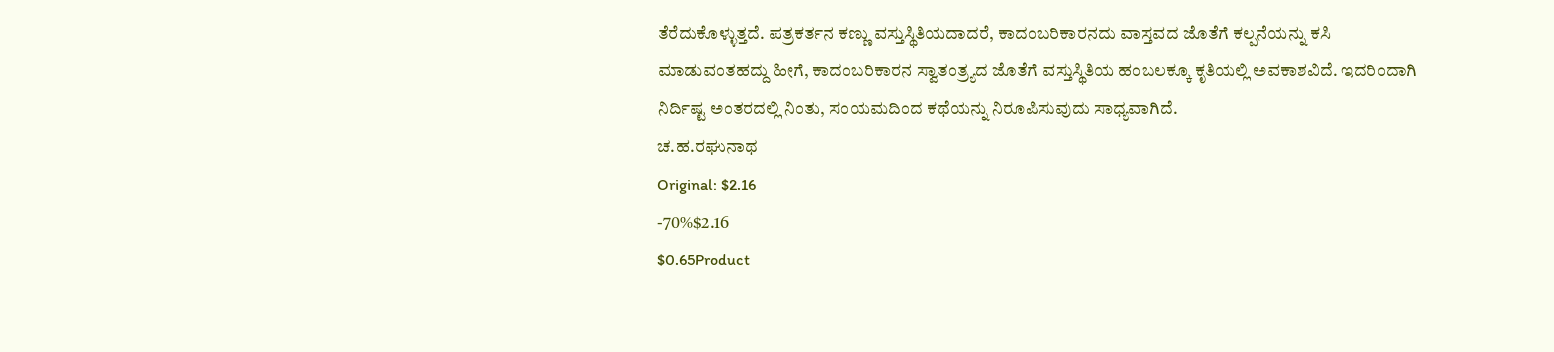ತೆರೆದುಕೊಳ್ಳುತ್ತದೆ. ಪತ್ರಕರ್ತನ ಕಣ್ಣು ವಸ್ತುಸ್ಥಿತಿಯದಾದರೆ, ಕಾದಂಬರಿಕಾರನದು ವಾಸ್ತವದ ಜೊತೆಗೆ ಕಲ್ಪನೆಯನ್ನು ಕಸಿ ಮಾಡುವಂತಹದ್ದು ಹೀಗೆ, ಕಾದಂಬರಿಕಾರನ ಸ್ವಾತಂತ್ರ್ಯದ ಜೊತೆಗೆ ವಸ್ತುಸ್ಥಿತಿಯ ಹಂಬಲಕ್ಕೂ ಕೃತಿಯಲ್ಲಿ ಅವಕಾಶವಿದೆ. ಇದರಿಂದಾಗಿ ನಿರ್ದಿಷ್ಟ ಅಂತರದಲ್ಲಿ ನಿಂತು, ಸಂಯಮದಿಂದ ಕಥೆಯನ್ನು ನಿರೂಪಿಸುವುದು ಸಾಧ್ಯವಾಗಿದೆ.
ಚ.ಹ.ರಘುನಾಥ
Original: $2.16
-70%$2.16
$0.65Product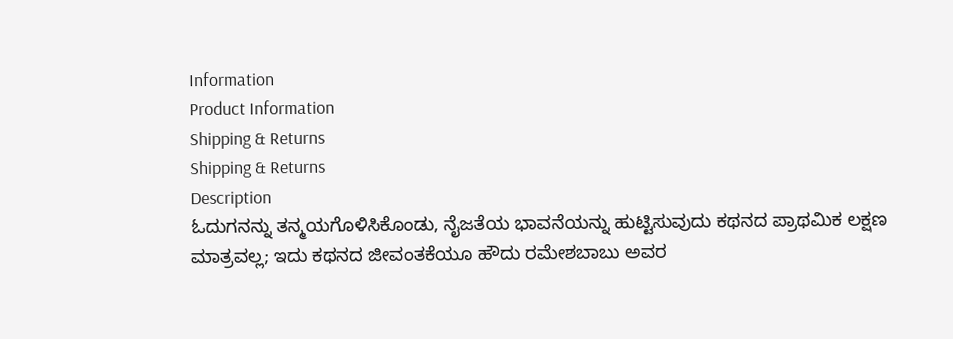Information
Product Information
Shipping & Returns
Shipping & Returns
Description
ಓದುಗನನ್ನು ತನ್ಮಯಗೊಳಿಸಿಕೊಂಡು, ನೈಜತೆಯ ಭಾವನೆಯನ್ನು ಹುಟ್ಟಿಸುವುದು ಕಥನದ ಪ್ರಾಥಮಿಕ ಲಕ್ಷಣ ಮಾತ್ರವಲ್ಲ; ಇದು ಕಥನದ ಜೀವಂತಕೆಯೂ ಹೌದು ರಮೇಶಬಾಬು ಅವರ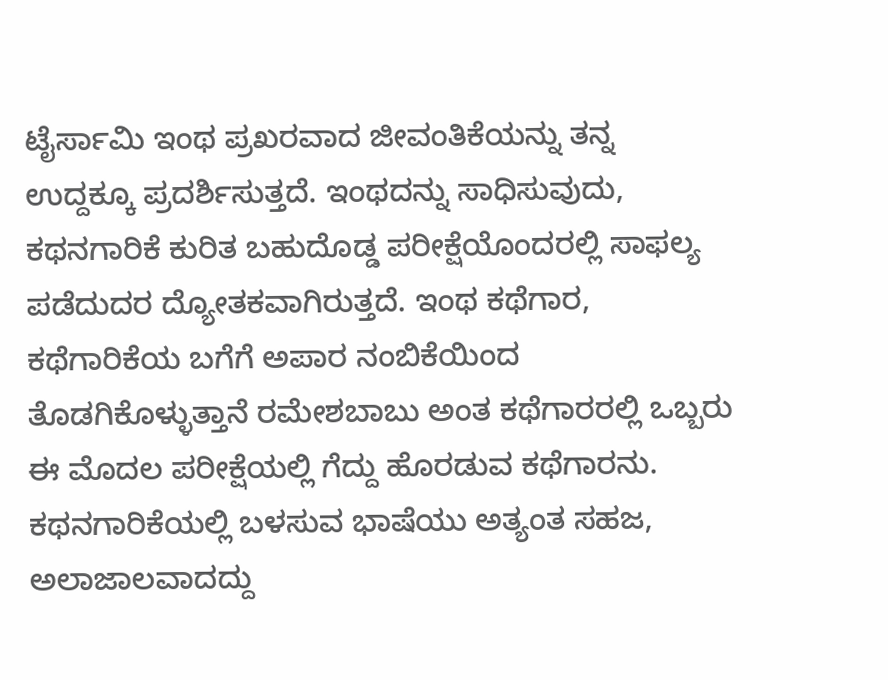ಟೈರ್ಸಾಮಿ ಇಂಥ ಪ್ರಖರವಾದ ಜೀವಂತಿಕೆಯನ್ನು ತನ್ನ ಉದ್ದಕ್ಕೂ ಪ್ರದರ್ಶಿಸುತ್ತದೆ. ಇಂಥದನ್ನು ಸಾಧಿಸುವುದು, ಕಥನಗಾರಿಕೆ ಕುರಿತ ಬಹುದೊಡ್ಡ ಪರೀಕ್ಷೆಯೊಂದರಲ್ಲಿ ಸಾಫಲ್ಯ ಪಡೆದುದರ ದ್ಯೋತಕವಾಗಿರುತ್ತದೆ. ಇಂಥ ಕಥೆಗಾರ, ಕಥೆಗಾರಿಕೆಯ ಬಗೆಗೆ ಅಪಾರ ನಂಬಿಕೆಯಿಂದ ತೊಡಗಿಕೊಳ್ಳುತ್ತಾನೆ ರಮೇಶಬಾಬು ಅಂತ ಕಥೆಗಾರರಲ್ಲಿ ಒಬ್ಬರು
ಈ ಮೊದಲ ಪರೀಕ್ಷೆಯಲ್ಲಿ ಗೆದ್ದು ಹೊರಡುವ ಕಥೆಗಾರನು. ಕಥನಗಾರಿಕೆಯಲ್ಲಿ ಬಳಸುವ ಭಾಷೆಯು ಅತ್ಯಂತ ಸಹಜ, ಅಲಾಜಾಲವಾದದ್ದು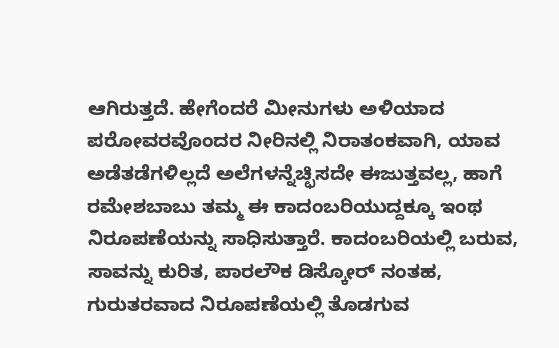ಆಗಿರುತ್ತದೆ. ಹೇಗೆಂದರೆ ಮೀನುಗಳು ಅಳಿಯಾದ ಪರೋವರವೊಂದರ ನೀರಿನಲ್ಲಿ ನಿರಾತಂಕವಾಗಿ, ಯಾವ ಅಡೆತಡೆಗಳಿಲ್ಲದೆ ಅಲೆಗಳನ್ನೆಚ್ಛಿಸದೇ ಈಜುತ್ತವಲ್ಲ, ಹಾಗೆ ರಮೇಶಬಾಬು ತಮ್ಮ ಈ ಕಾದಂಬರಿಯುದ್ದಕ್ಕೂ ಇಂಥ ನಿರೂಪಣೆಯನ್ನು ಸಾಧಿಸುತ್ತಾರೆ. ಕಾದಂಬರಿಯಲ್ಲಿ ಬರುವ, ಸಾವನ್ನು ಕುರಿತ, ಪಾರಲೌಕ ಡಿಸ್ಕೋರ್ ನಂತಹ, ಗುರುತರವಾದ ನಿರೂಪಣೆಯಲ್ಲಿ ತೊಡಗುವ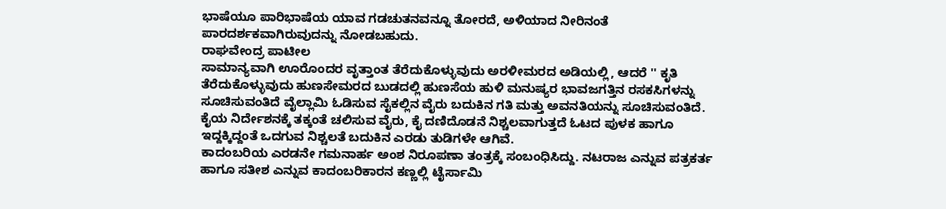ಭಾಷೆಯೂ ಪಾರಿಭಾಷೆಯ ಯಾವ ಗಡಚುತನವನ್ನೂ ತೋರದೆ, ಅಳಿಯಾದ ನೀರಿನಂತೆ ಪಾರದರ್ಶಕವಾಗಿರುವುದನ್ನು ನೋಡಬಹುದು.
ರಾಘವೇಂದ್ರ ಪಾಟೀಲ
ಸಾಮಾನ್ಯವಾಗಿ ಊರೊಂದರ ವೃತ್ತಾಂತ ತೆರೆದುಕೊಳ್ಳುವುದು ಅರಳೀಮರದ ಅಡಿಯಲ್ಲಿ, ಆದರೆ '' ಕೃತಿ ತೆರೆದುಕೊಳ್ಳುವುದು ಹುಣಸೇಮರದ ಬುಡದಲ್ಲಿ ಹುಣಸೆಯ ಹುಳಿ ಮನುಷ್ಯರ ಭಾವಜಗತ್ತಿನ ರಸಕಸಿಗಳನ್ನು ಸೂಚಿಸುವಂತಿದೆ ವೈಲ್ಲಾಮಿ ಓಡಿಸುವ ಸೈಕಲ್ಲಿನ ವೈರು ಬದುಕಿನ ಗತಿ ಮತ್ತು ಅವನತಿಯನ್ನು ಸೂಚಿಸುವಂತಿದೆ. ಕೈಯ ನಿರ್ದೇಶನಕ್ಕೆ ತಕ್ಕಂತೆ ಚಲಿಸುವ ವೈರು, ಕೈ ದಣಿದೊಡನೆ ನಿಶ್ಚಲವಾಗುತ್ತದೆ ಓಟದ ಪುಳಕ ಹಾಗೂ ಇದ್ದಕ್ಕಿದ್ದಂತೆ ಒದಗುವ ನಿಶ್ಚಲತೆ ಬದುಕಿನ ಎರಡು ತುಡಿಗಳೇ ಆಗಿವೆ.
ಕಾದಂಬರಿಯ ಎರಡನೇ ಗಮನಾರ್ಹ ಅಂಶ ನಿರೂಪಣಾ ತಂತ್ರಕ್ಕೆ ಸಂಬಂಧಿಸಿದ್ದು. ನಟರಾಜ ಎನ್ನುವ ಪತ್ರಕರ್ತ ಹಾಗೂ ಸತೀಶ ಎನ್ನುವ ಕಾದಂಬರಿಕಾರನ ಕಣ್ಣಲ್ಲಿ ಟೈರ್ಸಾಮಿ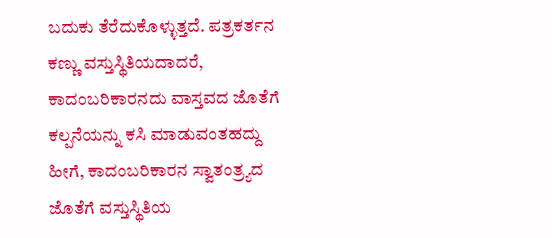ಬದುಕು ತೆರೆದುಕೊಳ್ಳುತ್ತದೆ. ಪತ್ರಕರ್ತನ ಕಣ್ಣು ವಸ್ತುಸ್ಥಿತಿಯದಾದರೆ, ಕಾದಂಬರಿಕಾರನದು ವಾಸ್ತವದ ಜೊತೆಗೆ ಕಲ್ಪನೆಯನ್ನು ಕಸಿ ಮಾಡುವಂತಹದ್ದು ಹೀಗೆ, ಕಾದಂಬರಿಕಾರನ ಸ್ವಾತಂತ್ರ್ಯದ ಜೊತೆಗೆ ವಸ್ತುಸ್ಥಿತಿಯ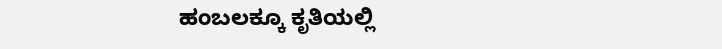ಹಂಬಲಕ್ಕೂ ಕೃತಿಯಲ್ಲಿ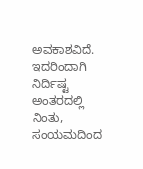ಅವಕಾಶವಿದೆ. ಇದರಿಂದಾಗಿ ನಿರ್ದಿಷ್ಟ ಅಂತರದಲ್ಲಿ ನಿಂತು, ಸಂಯಮದಿಂದ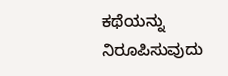ಕಥೆಯನ್ನು ನಿರೂಪಿಸುವುದು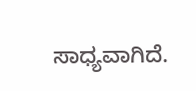ಸಾಧ್ಯವಾಗಿದೆ.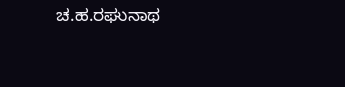ಚ.ಹ.ರಘುನಾಥ